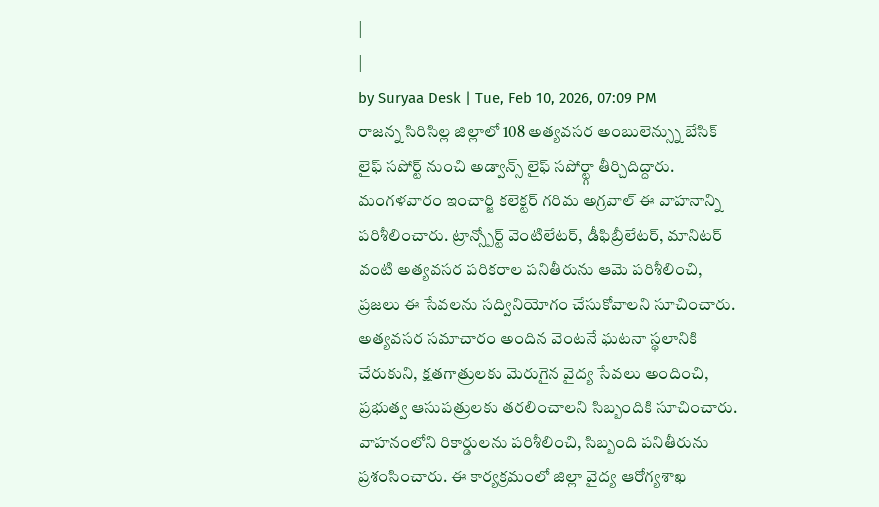|
|
by Suryaa Desk | Tue, Feb 10, 2026, 07:09 PM
రాజన్న సిరిసిల్ల జిల్లాలో 108 అత్యవసర అంబులెన్స్ను బేసిక్ లైఫ్ సపోర్ట్ నుంచి అడ్వాన్స్ లైఫ్ సపోర్ట్గా తీర్చిదిద్దారు. మంగళవారం ఇంచార్జి కలెక్టర్ గరిమ అగ్రవాల్ ఈ వాహనాన్ని పరిశీలించారు. ట్రాన్స్పోర్ట్ వెంటిలేటర్, డీఫిబ్రీలేటర్, మానిటర్ వంటి అత్యవసర పరికరాల పనితీరును ఆమె పరిశీలించి, ప్రజలు ఈ సేవలను సద్వినియోగం చేసుకోవాలని సూచించారు. అత్యవసర సమాచారం అందిన వెంటనే ఘటనా స్థలానికి చేరుకుని, క్షతగాత్రులకు మెరుగైన వైద్య సేవలు అందించి, ప్రభుత్వ ఆసుపత్రులకు తరలించాలని సిబ్బందికి సూచించారు. వాహనంలోని రికార్డులను పరిశీలించి, సిబ్బంది పనితీరును ప్రశంసించారు. ఈ కార్యక్రమంలో జిల్లా వైద్య ఆరోగ్యశాఖ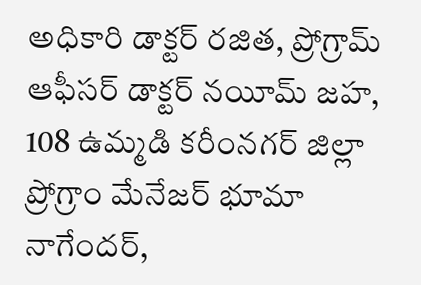అధికారి డాక్టర్ రజిత, ప్రోగ్రామ్ ఆఫీసర్ డాక్టర్ నయీమ్ జహ, 108 ఉమ్మడి కరీంనగర్ జిల్లా ప్రోగ్రాం మేనేజర్ భూమా నాగేందర్,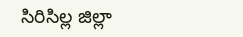సిరిసిల్ల జిల్లా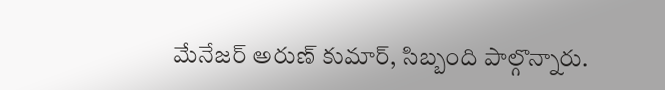మేనేజర్ అరుణ్ కుమార్, సిబ్బంది పాల్గొన్నారు.